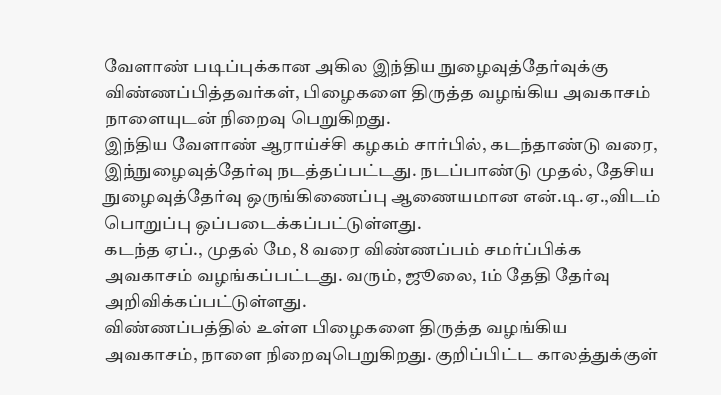வேளாண் படிப்புக்கான அகில இந்திய நுழைவுத்தேர்வுக்கு விண்ணப்பித்தவர்கள், பிழைகளை திருத்த வழங்கிய அவகாசம் நாளையுடன் நிறைவு பெறுகிறது.
இந்திய வேளாண் ஆராய்ச்சி கழகம் சார்பில், கடந்தாண்டு வரை, இந்நுழைவுத்தேர்வு நடத்தப்பட்டது. நடப்பாண்டு முதல், தேசிய நுழைவுத்தேர்வு ஒருங்கிணைப்பு ஆணையமான என்.டி.ஏ.,விடம் பொறுப்பு ஒப்படைக்கப்பட்டுள்ளது.
கடந்த ஏப்., முதல் மே, 8 வரை விண்ணப்பம் சமர்ப்பிக்க அவகாசம் வழங்கப்பட்டது. வரும், ஜூலை, 1ம் தேதி தேர்வு அறிவிக்கப்பட்டுள்ளது.
விண்ணப்பத்தில் உள்ள பிழைகளை திருத்த வழங்கிய அவகாசம், நாளை நிறைவுபெறுகிறது. குறிப்பிட்ட காலத்துக்குள்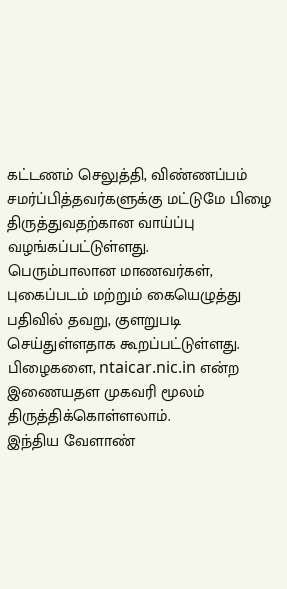கட்டணம் செலுத்தி, விண்ணப்பம் சமர்ப்பித்தவர்களுக்கு மட்டுமே பிழை திருத்துவதற்கான வாய்ப்பு வழங்கப்பட்டுள்ளது.
பெரும்பாலான மாணவர்கள், புகைப்படம் மற்றும் கையெழுத்து பதிவில் தவறு, குளறுபடி செய்துள்ளதாக கூறப்பட்டுள்ளது. பிழைகளை, ntaicar.nic.in என்ற இணையதள முகவரி மூலம் திருத்திக்கொள்ளலாம்.
இந்திய வேளாண்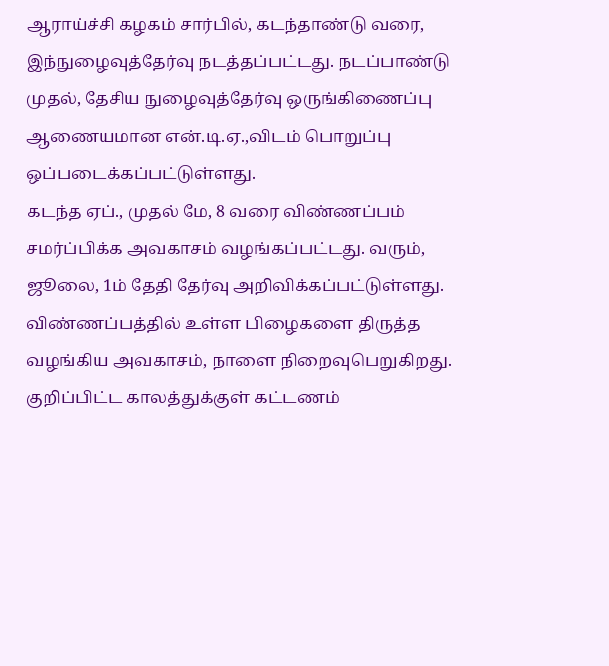ஆராய்ச்சி கழகம் சார்பில், கடந்தாண்டு வரை, இந்நுழைவுத்தேர்வு நடத்தப்பட்டது. நடப்பாண்டு முதல், தேசிய நுழைவுத்தேர்வு ஒருங்கிணைப்பு ஆணையமான என்.டி.ஏ.,விடம் பொறுப்பு ஒப்படைக்கப்பட்டுள்ளது.
கடந்த ஏப்., முதல் மே, 8 வரை விண்ணப்பம் சமர்ப்பிக்க அவகாசம் வழங்கப்பட்டது. வரும், ஜூலை, 1ம் தேதி தேர்வு அறிவிக்கப்பட்டுள்ளது.
விண்ணப்பத்தில் உள்ள பிழைகளை திருத்த வழங்கிய அவகாசம், நாளை நிறைவுபெறுகிறது. குறிப்பிட்ட காலத்துக்குள் கட்டணம்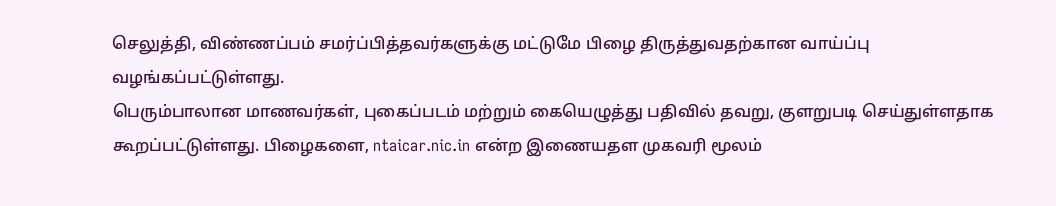செலுத்தி, விண்ணப்பம் சமர்ப்பித்தவர்களுக்கு மட்டுமே பிழை திருத்துவதற்கான வாய்ப்பு வழங்கப்பட்டுள்ளது.
பெரும்பாலான மாணவர்கள், புகைப்படம் மற்றும் கையெழுத்து பதிவில் தவறு, குளறுபடி செய்துள்ளதாக கூறப்பட்டுள்ளது. பிழைகளை, ntaicar.nic.in என்ற இணையதள முகவரி மூலம்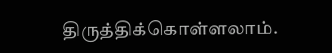திருத்திக்கொள்ளலாம்.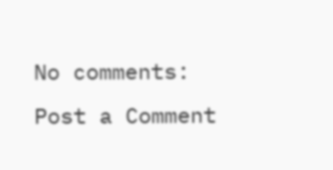No comments:
Post a Comment